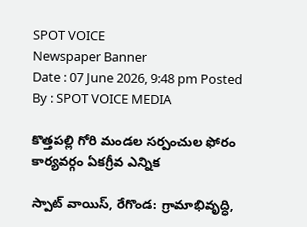SPOT VOICE
Newspaper Banner
Date : 07 June 2026, 9:48 pm Posted By : SPOT VOICE MEDIA

కొత్తపల్లి గోరి మండల సర్పంచుల ఫోరం కార్యవర్గం ఏకగ్రీవ ఎన్నిక

స్పాట్ వాయిస్, రేగొండ: గ్రామాభివృద్ధి,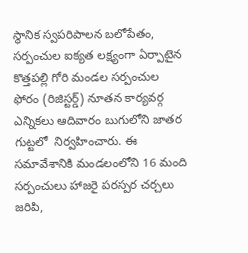స్థానిక స్వపరిపాలన బలోపేతం, సర్పంచుల ఐక్యత లక్ష్యంగా ఏర్పాటైన కొత్తపల్లి గోరి మండల సర్పంచుల ఫోరం (రిజిస్టర్డ్) నూతన కార్యవర్గ ఎన్నికలు ఆదివారం బుగులోని జాతర గుట్టలో  నిర్వహించారు. ఈ సమావేశానికి మండలంలోని 16 మంది సర్పంచులు హాజరై పరస్పర చర్చలు జరిపి,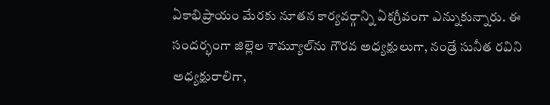ఏకాభిప్రాయం మేరకు నూతన కార్యవర్గాన్ని ఏకగ్రీవంగా ఎన్నుకున్నారు. ఈ సందర్భంగా జిల్లెల శామ్యూల్‌ను గౌరవ అధ్యక్షులుగా, నండ్రే సునీత రవిని అధ్యక్షురాలిగా,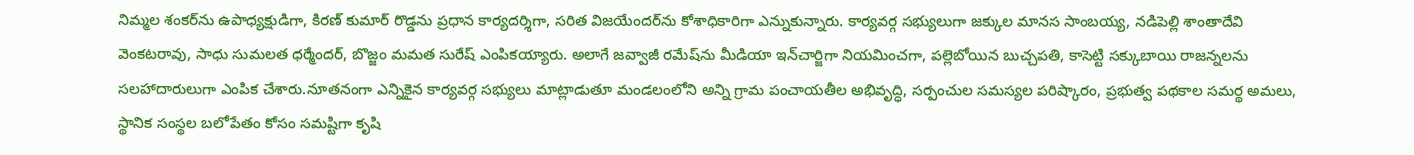నిమ్మల శంకర్‌ను ఉపాధ్యక్షుడిగా, కిరణ్ కుమార్ రొడ్డను ప్రధాన కార్యదర్శిగా, సరిత విజయేందర్‌ను కోశాధికారిగా ఎన్నుకున్నారు. కార్యవర్గ సభ్యులుగా జక్కుల మానస సాంబయ్య, నడిపెల్లి శాంతాదేవి వెంకటరావు, సాధు సుమలత ధర్మేందర్, బొజ్జం మమత సురేష్ ఎంపికయ్యారు. అలాగే జవ్వాజీ రమేష్‌ను మీడియా ఇన్‌చార్జిగా నియమించగా, పల్లెబోయిన బుచ్చపతి, కాసెట్టి సక్కుబాయి రాజన్నలను సలహాదారులుగా ఎంపిక చేశారు.నూతనంగా ఎన్నికైన కార్యవర్గ సభ్యులు మాట్లాడుతూ మండలంలోని అన్ని గ్రామ పంచాయతీల అభివృద్ధి, సర్పంచుల సమస్యల పరిష్కారం, ప్రభుత్వ పథకాల సమర్థ అమలు, స్థానిక సంస్థల బలోపేతం కోసం సమష్టిగా కృషి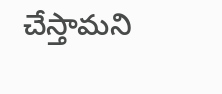చేస్తామని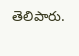తెలిపారు.